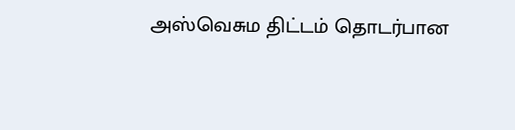அஸ்வெசும திட்டம் தொடர்பான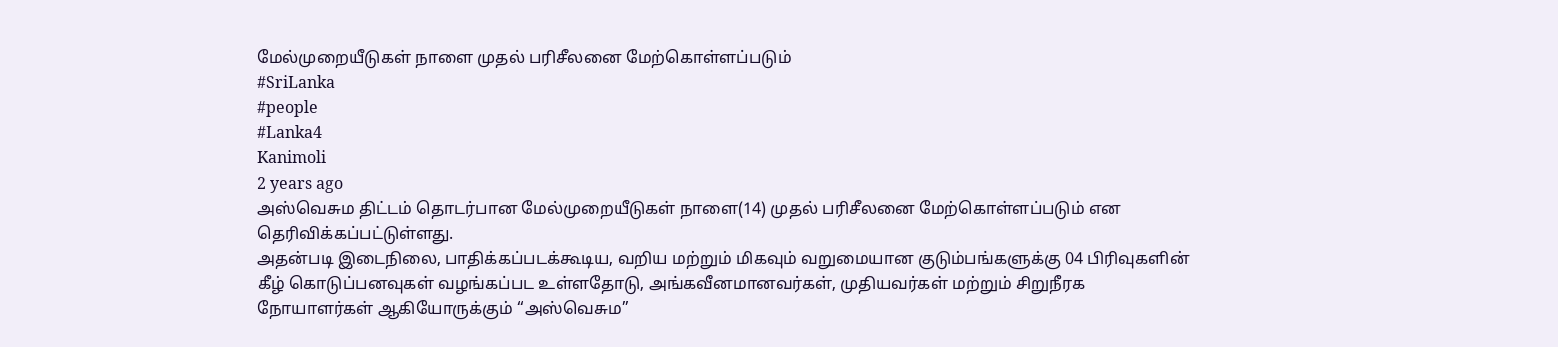மேல்முறையீடுகள் நாளை முதல் பரிசீலனை மேற்கொள்ளப்படும்
#SriLanka
#people
#Lanka4
Kanimoli
2 years ago
அஸ்வெசும திட்டம் தொடர்பான மேல்முறையீடுகள் நாளை(14) முதல் பரிசீலனை மேற்கொள்ளப்படும் என தெரிவிக்கப்பட்டுள்ளது.
அதன்படி இடைநிலை, பாதிக்கப்படக்கூடிய, வறிய மற்றும் மிகவும் வறுமையான குடும்பங்களுக்கு 04 பிரிவுகளின் கீழ் கொடுப்பனவுகள் வழங்கப்பட உள்ளதோடு, அங்கவீனமானவர்கள், முதியவர்கள் மற்றும் சிறுநீரக நோயாளர்கள் ஆகியோருக்கும் “அஸ்வெசும”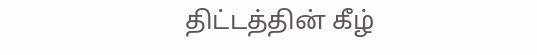திட்டத்தின் கீழ்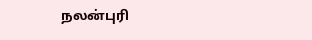நலன்புரி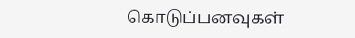கொடுப்பனவுகள்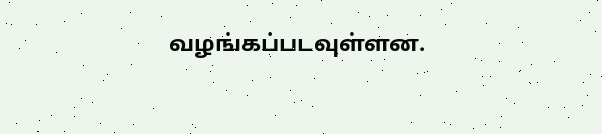வழங்கப்படவுள்ளன.